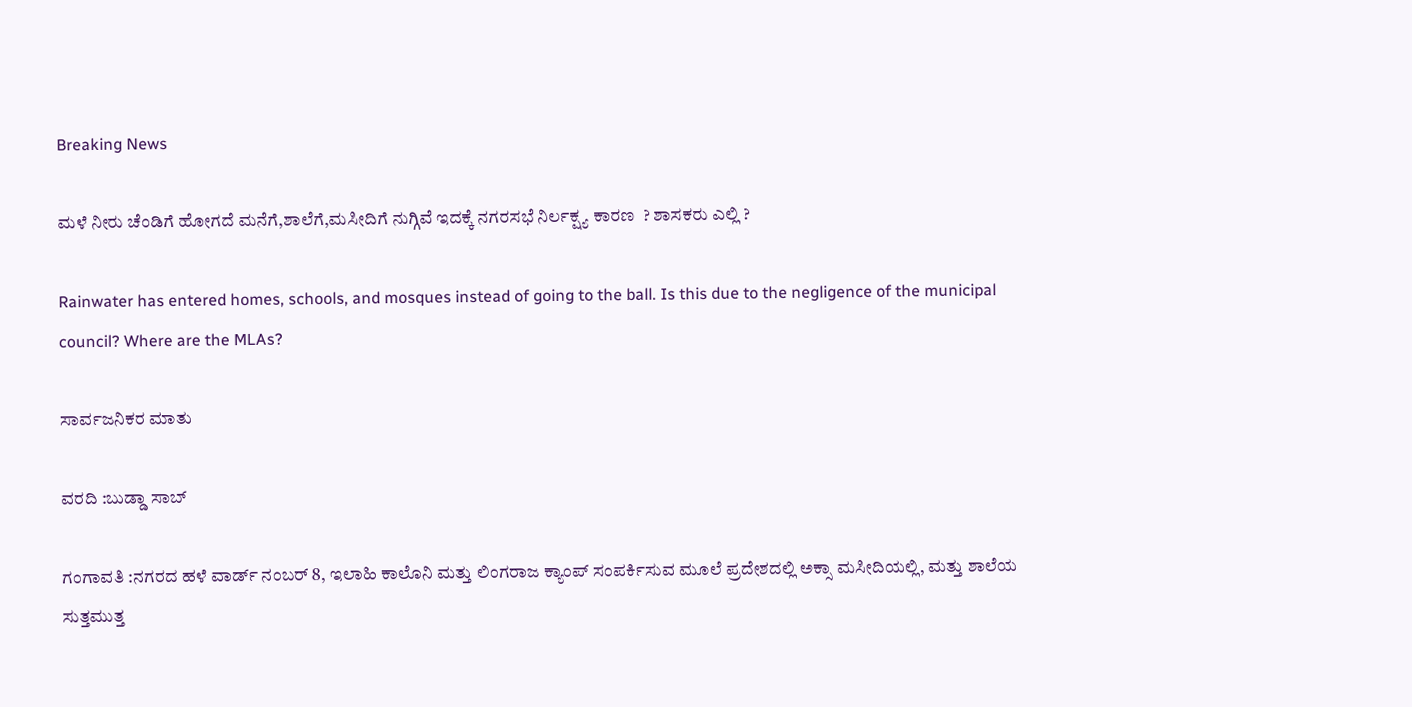Breaking News

ಮಳೆ ನೀರು ಚೆಂಡಿಗೆ ಹೋಗದೆ ಮನೆಗೆ,ಶಾಲೆಗೆ,ಮಸೀದಿಗೆ ನುಗ್ಗಿವೆ ಇದಕ್ಕೆ ನಗರಸಭೆ ನಿರ್ಲಕ್ಷ್ಯ ಕಾರಣ  ? ಶಾಸಕರು ಎಲ್ಲಿ ?

Rainwater has entered homes, schools, and mosques instead of going to the ball. Is this due to the negligence of the municipal council? Where are the MLAs?

ಸಾರ್ವಜನಿಕರ ಮಾತು

ವರದಿ :ಬುಡ್ಡಾ ಸಾಬ್

ಗಂಗಾವತಿ :ನಗರದ ಹಳೆ ವಾರ್ಡ್ ನಂಬರ್ 8, ಇಲಾಹಿ ಕಾಲೊನಿ ಮತ್ತು ಲಿಂಗರಾಜ ಕ್ಯಾಂಪ್ ಸಂಪರ್ಕಿಸುವ ಮೂಲೆ ಪ್ರದೇಶದಲ್ಲಿ ಅಕ್ಸಾ ಮಸೀದಿಯಲ್ಲಿ, ಮತ್ತು ಶಾಲೆಯ ಸುತ್ತಮುತ್ತ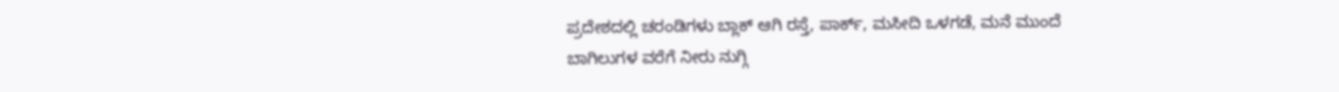ಪ್ರದೇಶದಲ್ಲಿ ಚರಂಡಿಗಳು ಬ್ಲಾಕ್ ಆಗಿ ರಸ್ತೆ, ಪಾರ್ಕ್‌, ಮಸೀದಿ ಒಳಗಡೆ, ಮನೆ ಮುಂದೆ ಬಾಗಿಲುಗಳ ವರೆಗೆ ನೀರು ನುಗ್ಗಿ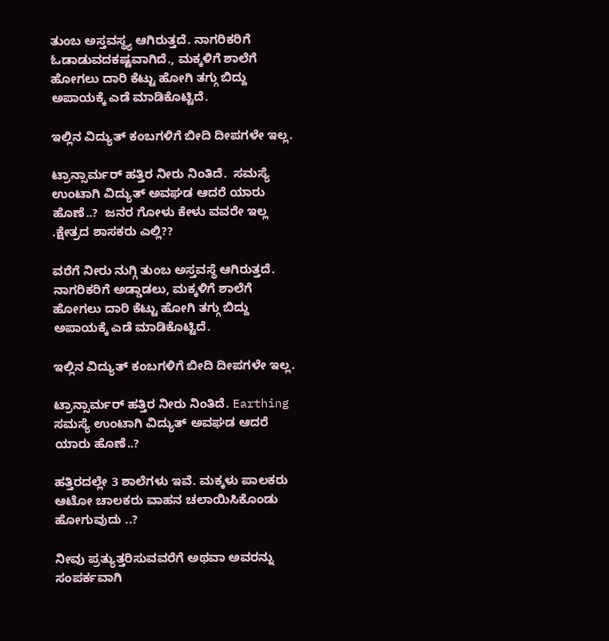ತುಂಬ ಅಸ್ತವಸ್ಥ್ಯ ಆಗಿರುತ್ತದೆ. ನಾಗರಿಕರಿಗೆ ಓಡಾಡುವದಕಷ್ಟವಾಗಿದೆ., ಮಕ್ಕಳಿಗೆ ಶಾಲೆಗೆ ಹೋಗಲು ದಾರಿ ಕೆಟ್ಟು ಹೋಗಿ ತಗ್ಗು ಬಿದ್ದು ಅಪಾಯಕ್ಕೆ ಎಡೆ ಮಾಡಿಕೊಟ್ಟಿದೆ.

ಇಲ್ಲಿನ ವಿದ್ಯುತ್‌ ಕಂಬಗಳಿಗೆ ಬೀದಿ ದೀಪಗಳೇ ಇಲ್ಲ.

ಟ್ರಾನ್ಸಾರ್ಮ‌ರ್ ಹತ್ತಿರ ನೀರು ನಿಂತಿದೆ.  ಸಮಸ್ಯೆ ಉಂಟಾಗಿ ವಿದ್ಯುತ್ ಅವಘಡ ಆದರೆ ಯಾರು ಹೊಣೆ..?  ಜನರ ಗೋಳು ಕೇಳು ವವರೇ ಇಲ್ಲ .ಕ್ಷೇತ್ರದ ಶಾಸಕರು ಎಲ್ಲಿ??

ವರೆಗೆ ನೀರು ನುಗ್ಗಿ ತುಂಬ ಅಸ್ತವಸ್ಥೆ ಆಗಿರುತ್ತದೆ. ನಾಗರಿಕರಿಗೆ ಅಡ್ಡಾಡಲು, ಮಕ್ಕಳಿಗೆ ಶಾಲೆಗೆ ಹೋಗಲು ದಾರಿ ಕೆಟ್ಟು ಹೋಗಿ ತಗ್ಗು ಬಿದ್ದು ಅಪಾಯಕ್ಕೆ ಎಡೆ ಮಾಡಿಕೊಟ್ಟಿದೆ.

ಇಲ್ಲಿನ ವಿದ್ಯುತ್ ಕಂಬಗಳಿಗೆ ಬೀದಿ ದೀಪಗಳೇ ಇಲ್ಲ.

ಟ್ರಾನ್ಸಾರ್ಮರ್ ಹತ್ತಿರ ನೀರು ನಿಂತಿದೆ. Earthing ಸಮಸ್ಯೆ ಉಂಟಾಗಿ ವಿದ್ಯುತ್ ಅವಘಡ ಆದರೆ ಯಾರು ಹೊಣೆ..?

ಹತ್ತಿರದಲ್ಲೇ 3 ಶಾಲೆಗಳು ಇವೆ. ಮಕ್ಕಳು ಪಾಲಕರು ಆಟೋ ಚಾಲಕರು ವಾಹನ ಚಲಾಯಿಸಿಕೊಂಡು ಹೋಗುವುದು ..?

ನೀವು ಪ್ರತ್ಯುತ್ತರಿಸುವವರೆಗೆ ಅಥವಾ ಅವರನ್ನು ಸಂಪರ್ಕವಾಗಿ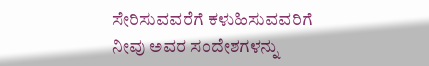ಸೇರಿಸುವವರೆಗೆ ಕಳುಹಿಸುವವರಿಗೆ ನೀವು ಅವರ ಸಂದೇಶಗಳನ್ನು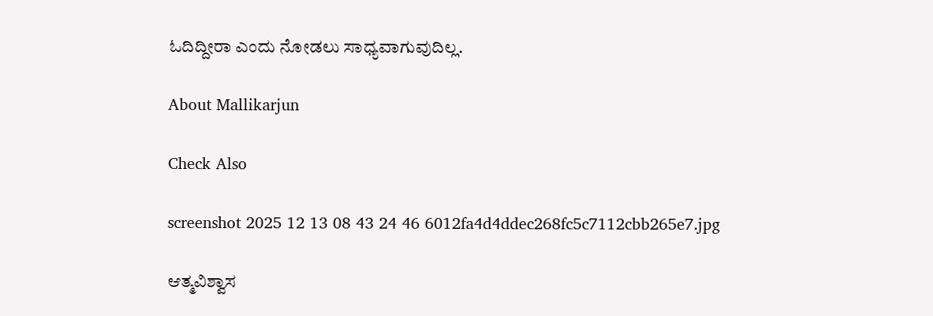ಓದಿದ್ದೀರಾ ಎಂದು ನೋಡಲು ಸಾಧ್ಯವಾಗುವುದಿಲ್ಲ.

About Mallikarjun

Check Also

screenshot 2025 12 13 08 43 24 46 6012fa4d4ddec268fc5c7112cbb265e7.jpg

ಆತ್ಮವಿಶ್ವಾಸ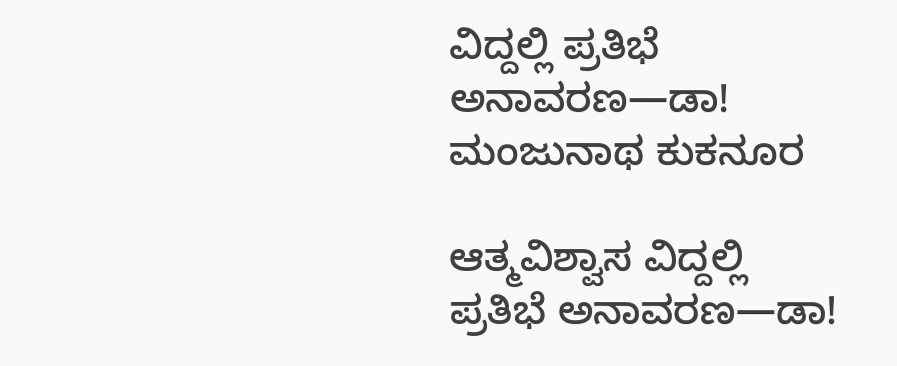ವಿದ್ದಲ್ಲಿ ಪ್ರತಿಭೆ ಅನಾವರಣ—ಡಾ! ಮಂಜುನಾಥ ಕುಕನೂರ

ಆತ್ಮವಿಶ್ವಾಸ ವಿದ್ದಲ್ಲಿ ಪ್ರತಿಭೆ ಅನಾವರಣ—ಡಾ!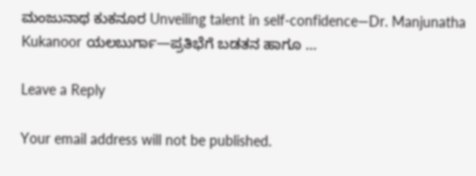ಮಂಜುನಾಥ ಕುಕನೂರ Unveiling talent in self-confidence—Dr. Manjunatha Kukanoor ಯಲಬುರ್ಗಾ—ಪ್ರತಿಭೆಗೆ ಬಡತನ ಹಾಗೂ …

Leave a Reply

Your email address will not be published.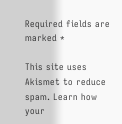Required fields are marked *

This site uses Akismet to reduce spam. Learn how your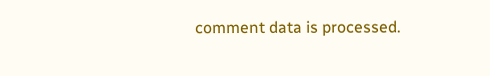comment data is processed.